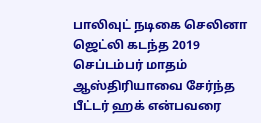பாலிவுட் நடிகை செலினா ஜெட்லி கடந்த 2019 செப்டம்பர் மாதம் ஆஸ்திரியாவை சேர்ந்த பீட்டர் ஹக் என்பவரை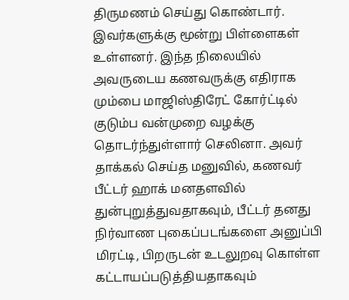திருமணம் செய்து கொண்டார். இவர்களுக்கு மூன்று பிள்ளைகள் உள்ளனர். இந்த நிலையில் அவருடைய கணவருக்கு எதிராக மும்பை மாஜிஸ்திரேட் கோர்ட்டில் குடும்ப வன்முறை வழக்கு தொடர்ந்துள்ளார் செலினா. அவர் தாக்கல் செய்த மனுவில், கணவர் பீட்டர் ஹாக் மனதளவில் துன்புறுத்துவதாகவும், பீட்டர் தனது நிர்வாண புகைப்படங்களை அனுப்பி மிரட்டி, பிறருடன் உடலுறவு கொள்ள கட்டாயப்படுத்தியதாகவும்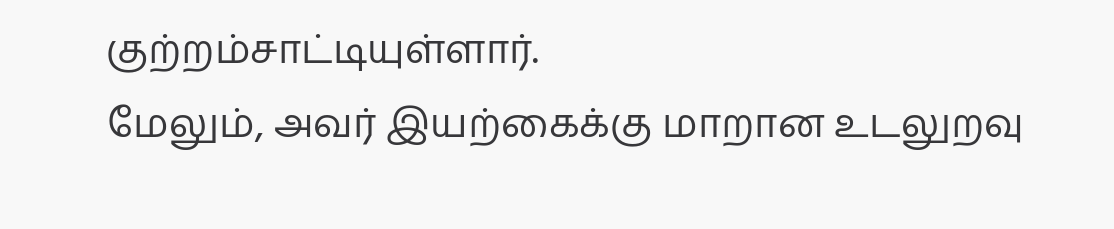குற்றம்சாட்டியுள்ளார்.
மேலும், அவர் இயற்கைக்கு மாறான உடலுறவு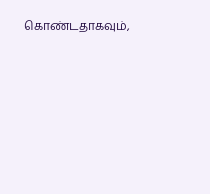கொண்டதாகவும்,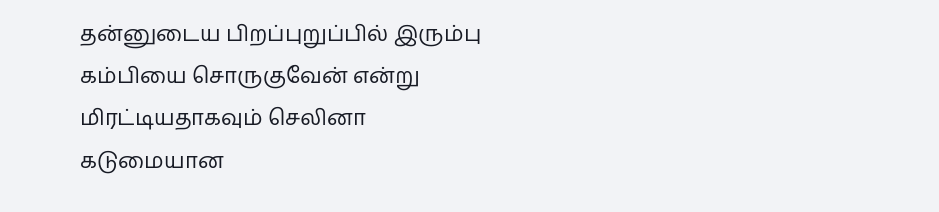தன்னுடைய பிறப்புறுப்பில் இரும்பு கம்பியை சொருகுவேன் என்று மிரட்டியதாகவும் செலினா கடுமையான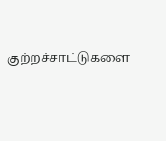குற்றச்சாட்டுகளை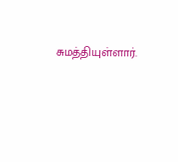சுமத்தியுள்ளார்.